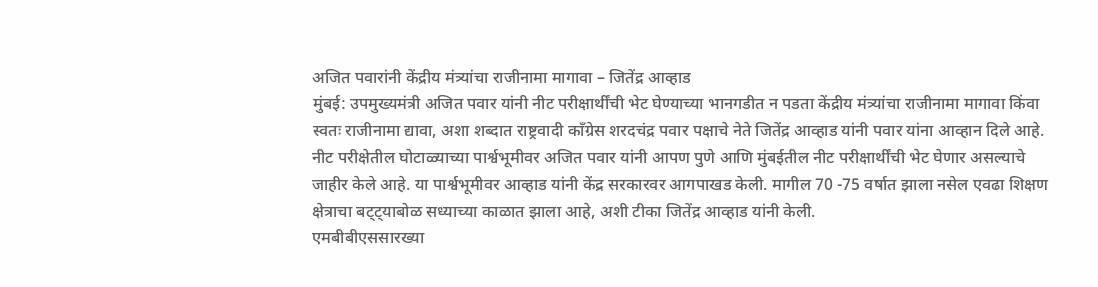अजित पवारांनी केंद्रीय मंत्र्यांचा राजीनामा मागावा – जितेंद्र आव्हाड
मुंबई: उपमुख्यमंत्री अजित पवार यांनी नीट परीक्षार्थींची भेट घेण्याच्या भानगडीत न पडता केंद्रीय मंत्र्यांचा राजीनामा मागावा किंवा स्वतः राजीनामा द्यावा, अशा शब्दात राष्ट्रवादी काँग्रेस शरदचंद्र पवार पक्षाचे नेते जितेंद्र आव्हाड यांनी पवार यांना आव्हान दिले आहे.
नीट परीक्षेतील घोटाळ्याच्या पार्श्वभूमीवर अजित पवार यांनी आपण पुणे आणि मुंबईतील नीट परीक्षार्थींची भेट घेणार असल्याचे जाहीर केले आहे. या पार्श्वभूमीवर आव्हाड यांनी केंद्र सरकारवर आगपाखड केली. मागील 70 -75 वर्षात झाला नसेल एवढा शिक्षण क्षेत्राचा बट्ट्याबोळ सध्याच्या काळात झाला आहे, अशी टीका जितेंद्र आव्हाड यांनी केली.
एमबीबीएससारख्या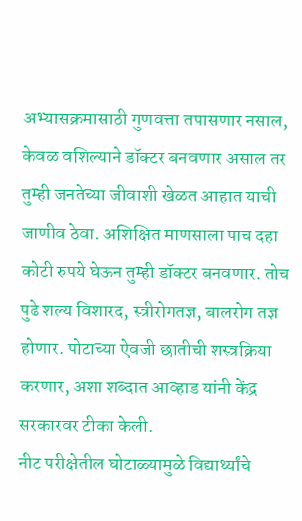अभ्यासक्रमासाठी गुणवत्ता तपासणार नसाल, केवळ वशिल्याने डॉक्टर बनवणार असाल तर तुम्ही जनतेच्या जीवाशी खेळत आहात याची जाणीव ठेवा. अशिक्षित माणसाला पाच दहा कोटी रुपये घेऊन तुम्ही डॉक्टर बनवणार. तोच पुढे शल्य विशारद, स्त्रीरोगतज्ञ, बालरोग तज्ञ होणार. पोटाच्या ऐवजी छातीची शस्त्रक्रिया करणार, अशा शब्दात आव्हाड यांनी केंद्र सरकारवर टीका केली.
नीट परीक्षेतील घोटाळ्यामुळे विद्यार्थ्यांचे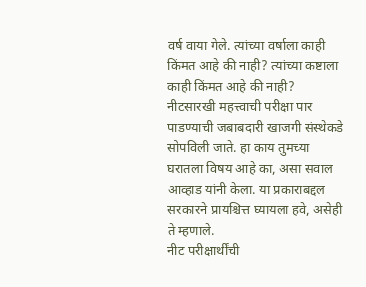वर्ष वाया गेले. त्यांच्या वर्षाला काही किंमत आहे की नाही? त्यांच्या कष्टाला काही किंमत आहे की नाही? नीटसारखी महत्त्वाची परीक्षा पार पाडण्याची जबाबदारी खाजगी संस्थेकडे सोपविली जाते. हा काय तुमच्या घरातला विषय आहे का, असा सवाल आव्हाड यांनी केला. या प्रकाराबद्दल सरकारने प्रायश्चित्त घ्यायला हवे, असेही ते म्हणाले.
नीट परीक्षार्थींची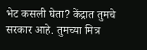भेट कसली घेता? केंद्रात तुमचे सरकार आहे. तुमच्या मित्र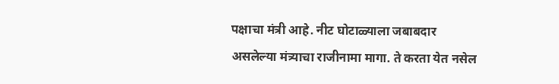पक्षाचा मंत्री आहे. नीट घोटाळ्याला जबाबदार असलेल्या मंत्र्याचा राजीनामा मागा. ते करता येत नसेल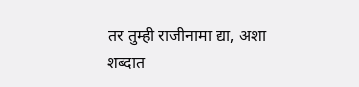तर तुम्ही राजीनामा द्या, अशा शब्दात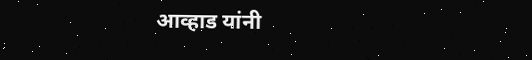आव्हाड यांनी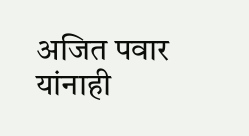अजित पवार यांनाही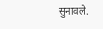सुनावले.